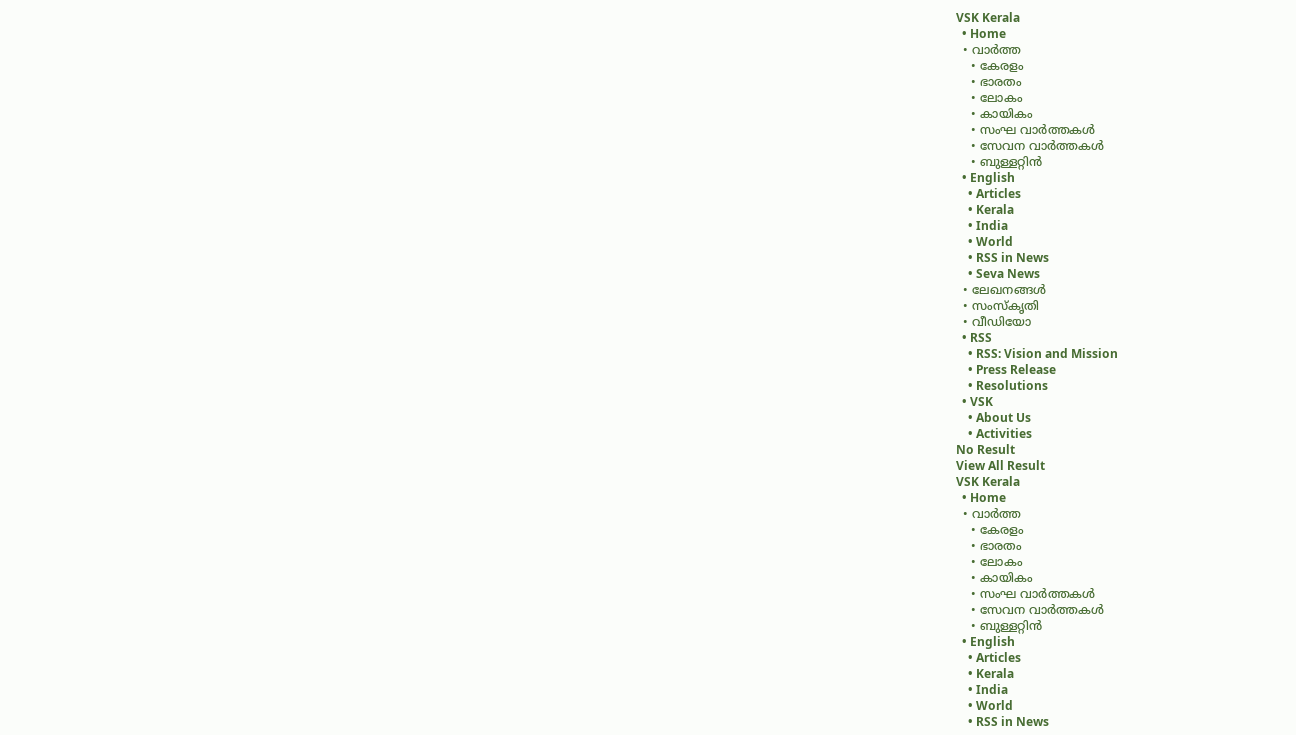VSK Kerala
  • Home
  • വാര്‍ത്ത
    • കേരളം
    • ഭാരതം
    • ലോകം
    • കായികം
    • സംഘ വാര്‍ത്തകള്‍
    • സേവന വാര്‍ത്തകള്‍
    • ബുള്ളറ്റിൻ
  • English
    • Articles
    • Kerala
    • India
    • World
    • RSS in News
    • Seva News
  • ലേഖനങ്ങള്‍
  • സംസ്കൃതി
  • വീഡിയോ
  • RSS
    • RSS: Vision and Mission
    • Press Release
    • Resolutions
  • VSK
    • About Us
    • Activities
No Result
View All Result
VSK Kerala
  • Home
  • വാര്‍ത്ത
    • കേരളം
    • ഭാരതം
    • ലോകം
    • കായികം
    • സംഘ വാര്‍ത്തകള്‍
    • സേവന വാര്‍ത്തകള്‍
    • ബുള്ളറ്റിൻ
  • English
    • Articles
    • Kerala
    • India
    • World
    • RSS in News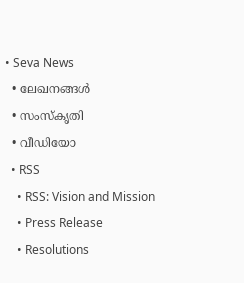• Seva News
  • ലേഖനങ്ങള്‍
  • സംസ്കൃതി
  • വീഡിയോ
  • RSS
    • RSS: Vision and Mission
    • Press Release
    • Resolutions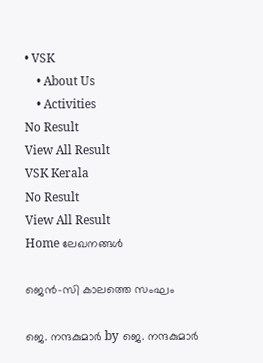• VSK
    • About Us
    • Activities
No Result
View All Result
VSK Kerala
No Result
View All Result
Home ലേഖനങ്ങള്‍

ജെൻ-സി കാലത്തെ സംഘം

ജെ. നന്ദകുമാര്‍ by ജെ. നന്ദകുമാര്‍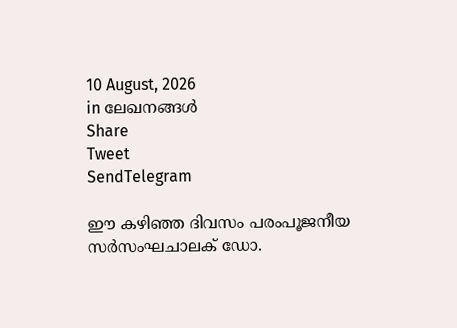10 August, 2026
in ലേഖനങ്ങള്‍
Share
Tweet
SendTelegram

ഈ കഴിഞ്ഞ ദിവസം പരംപൂജനീയ സർസംഘചാലക് ഡോ.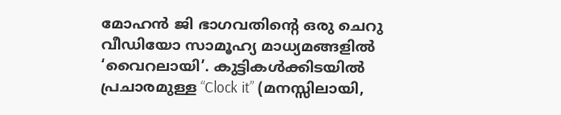മോഹൻ ജി ഭാഗവതിന്റെ ഒരു ചെറു വീഡിയോ സാമൂഹ്യ മാധ്യമങ്ങളിൽ ‘വൈറലായി’. കുട്ടികൾക്കിടയിൽ പ്രചാരമുള്ള “Clock it” (മനസ്സിലായി,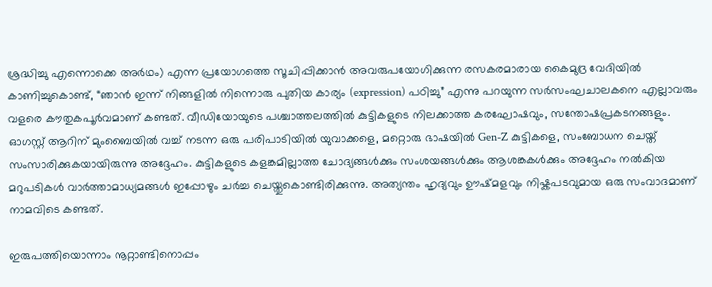ശ്രദ്ധിച്ചു എന്നൊക്കെ അർഥം) എന്ന പ്രയോഗത്തെ സൂചിപ്പിക്കാൻ അവരുപയോഗിക്കുന്ന രസകരമാരായ കൈമുദ്ര വേദിയിൽ കാണിച്ചുകൊണ്ട്, “ഞാൻ ഇന്ന് നിങ്ങളിൽ നിന്നൊരു പുതിയ കാര്യം (expression) പഠിച്ചു” എന്നു പറയുന്ന സർസംഘചാലകനെ എല്ലാവരും വളരെ കൗതുകപൂർവമാണ് കണ്ടത്. വീഡിയോയുടെ പശ്ചാത്തലത്തിൽ കുട്ടികളുടെ നിലക്കാത്ത കരഘോഷവും, സന്തോഷപ്രകടനങ്ങളും. ഓഗസ്റ്റ് ആറിന് മുംബൈയിൽ വച്ച് നടന്ന ഒരു പരിപാടിയിൽ യുവാക്കളെ, മറ്റൊരു ഭാഷയിൽ Gen-Z കുട്ടികളെ, സംബോധന ചെയ്ത് സംസാരിക്കുകയായിരുന്നു അദ്ദേഹം. കുട്ടികളുടെ കളങ്കമില്ലാത്ത ചോദ്യങ്ങൾക്കും സംശയങ്ങൾക്കും ആശങ്കകൾക്കും അദ്ദേഹം നൽകിയ മറുപടികൾ വാർത്താമാധ്യമങ്ങൾ ഇപ്പോഴും ചർച്ച ചെയ്തുകൊണ്ടിരിക്കുന്നു. അത്യന്തം ഹൃദ്യവും ഊഷ്മളവും നിഷ്കപടവുമായ ഒരു സംവാദമാണ് നാമവിടെ കണ്ടത്.

ഇരുപത്തിയൊന്നാം നൂറ്റാണ്ടിനൊപ്പം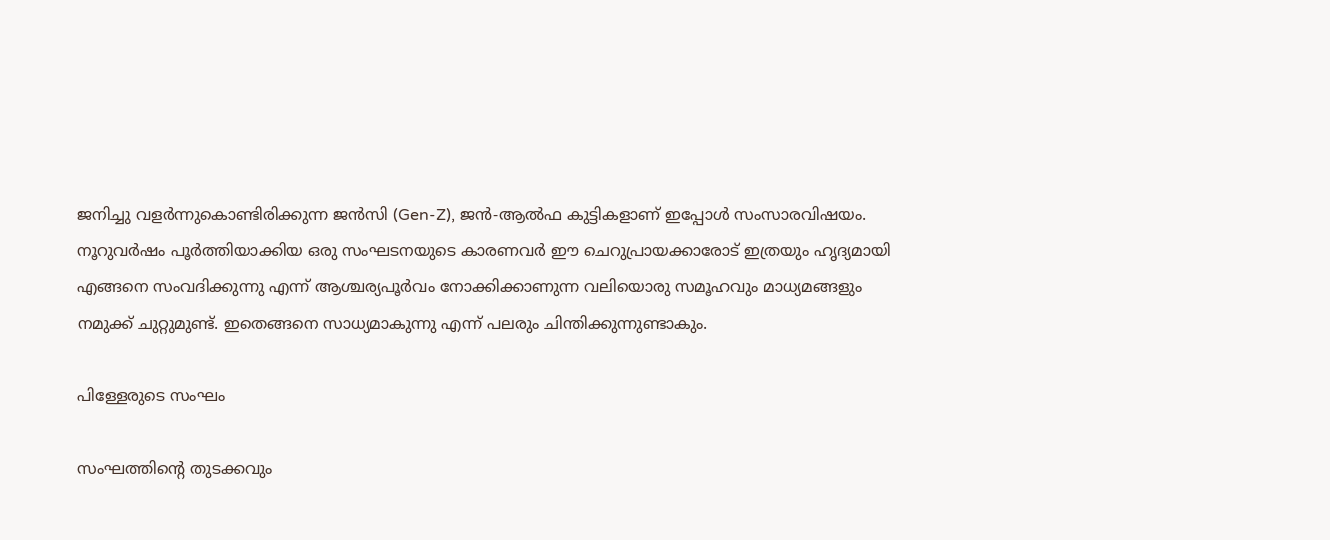ജനിച്ചു വളർന്നുകൊണ്ടിരിക്കുന്ന ജൻസി (Gen-Z), ജൻ-ആൽഫ കുട്ടികളാണ് ഇപ്പോൾ സംസാരവിഷയം. നൂറുവർഷം പൂർത്തിയാക്കിയ ഒരു സംഘടനയുടെ കാരണവർ ഈ ചെറുപ്രായക്കാരോട് ഇത്രയും ഹൃദ്യമായി എങ്ങനെ സംവദിക്കുന്നു എന്ന് ആശ്ചര്യപൂർവം നോക്കിക്കാണുന്ന വലിയൊരു സമൂഹവും മാധ്യമങ്ങളും നമുക്ക് ചുറ്റുമുണ്ട്. ഇതെങ്ങനെ സാധ്യമാകുന്നു എന്ന് പലരും ചിന്തിക്കുന്നുണ്ടാകും.

പിള്ളേരുടെ സംഘം

സംഘത്തിന്റെ തുടക്കവും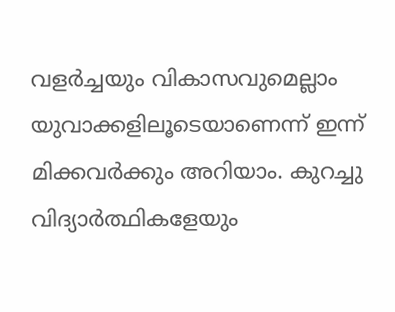വളർച്ചയും വികാസവുമെല്ലാം യുവാക്കളിലൂടെയാണെന്ന് ഇന്ന് മിക്കവർക്കും അറിയാം. കുറച്ചു വിദ്യാർത്ഥികളേയും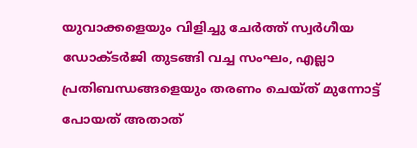യുവാക്കളെയും വിളിച്ചു ചേർത്ത് സ്വർഗീയ ഡോക്ടർജി തുടങ്ങി വച്ച സംഘം, എല്ലാ പ്രതിബന്ധങ്ങളെയും തരണം ചെയ്ത് മുന്നോട്ട് പോയത് അതാത്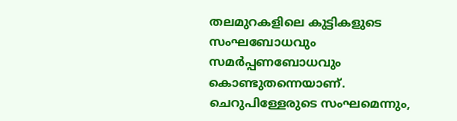തലമുറകളിലെ കുട്ടികളുടെ സംഘബോധവും സമർപ്പണബോധവും കൊണ്ടുതന്നെയാണ്. ചെറുപിള്ളേരുടെ സംഘമെന്നും,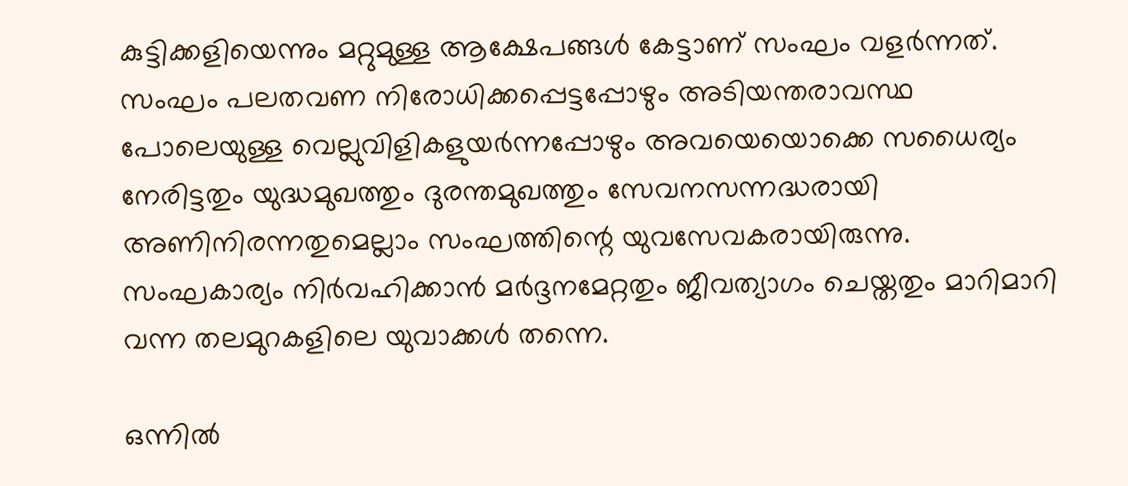കുട്ടിക്കളിയെന്നും മറ്റുമുള്ള ആക്ഷേപങ്ങൾ കേട്ടാണ് സംഘം വളർന്നത്. സംഘം പലതവണ നിരോധിക്കപ്പെട്ടപ്പോഴും അടിയന്തരാവസ്ഥ പോലെയുള്ള വെല്ലുവിളികളുയർന്നപ്പോഴും അവയെയൊക്കെ സധൈര്യം നേരിട്ടതും യുദ്ധമുഖത്തും ദുരന്തമുഖത്തും സേവനസന്നദ്ധരായി അണിനിരന്നതുമെല്ലാം സംഘത്തിന്റെ യുവസേവകരായിരുന്നു. സംഘകാര്യം നിർവഹിക്കാൻ മർദ്ദനമേറ്റതും ജീവത്യാഗം ചെയ്തതും മാറിമാറി വന്ന തലമുറകളിലെ യുവാക്കൾ തന്നെ.

ഒന്നിൽ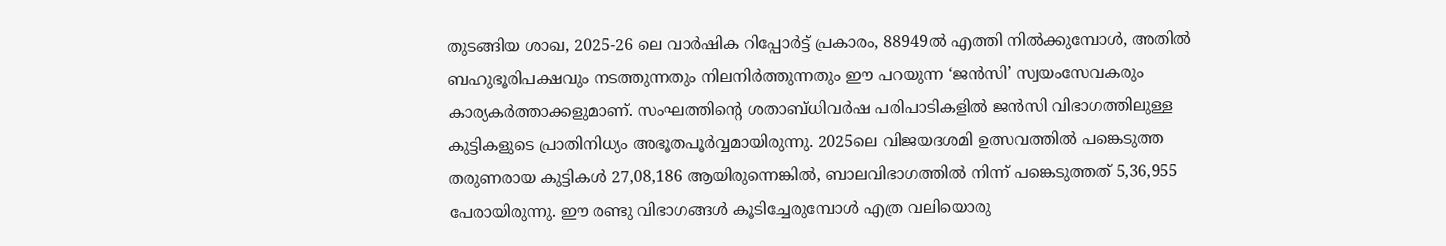തുടങ്ങിയ ശാഖ, 2025-26 ലെ വാർഷിക റിപ്പോർട്ട് പ്രകാരം, 88949ൽ എത്തി നിൽക്കുമ്പോൾ, അതിൽ ബഹുഭൂരിപക്ഷവും നടത്തുന്നതും നിലനിർത്തുന്നതും ഈ പറയുന്ന ‘ജൻസി’ സ്വയംസേവകരും കാര്യകർത്താക്കളുമാണ്. സംഘത്തിന്റെ ശതാബ്ധിവർഷ പരിപാടികളിൽ ജൻസി വിഭാഗത്തിലുള്ള കുട്ടികളുടെ പ്രാതിനിധ്യം അഭൂതപൂർവ്വമായിരുന്നു. 2025ലെ വിജയദശമി ഉത്സവത്തിൽ പങ്കെടുത്ത തരുണരായ കുട്ടികൾ 27,08,186 ആയിരുന്നെങ്കിൽ, ബാലവിഭാഗത്തിൽ നിന്ന് പങ്കെടുത്തത് 5,36,955 പേരായിരുന്നു. ഈ രണ്ടു വിഭാഗങ്ങൾ കൂടിച്ചേരുമ്പോൾ എത്ര വലിയൊരു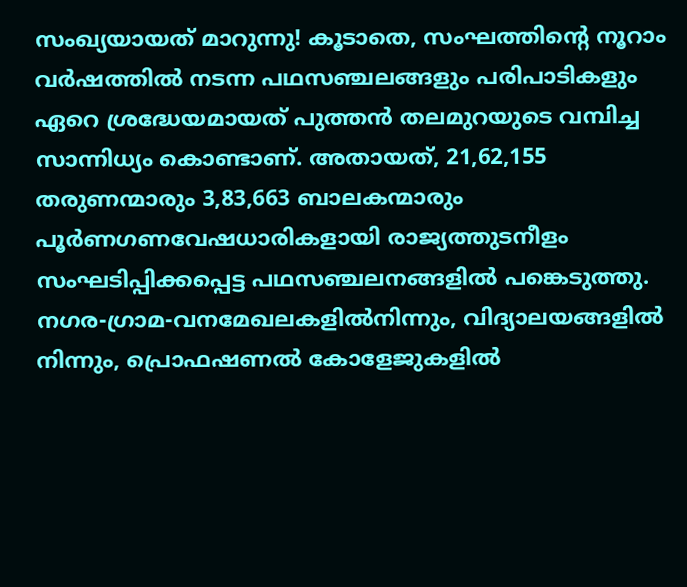സംഖ്യയായത് മാറുന്നു! കൂടാതെ, സംഘത്തിന്റെ നൂറാം വർഷത്തിൽ നടന്ന പഥസഞ്ചലങ്ങളും പരിപാടികളും ഏറെ ശ്രദ്ധേയമായത് പുത്തൻ തലമുറയുടെ വമ്പിച്ച സാന്നിധ്യം കൊണ്ടാണ്. അതായത്, 21,62,155 തരുണന്മാരും 3,83,663 ബാലകന്മാരും പൂർണഗണവേഷധാരികളായി രാജ്യത്തുടനീളം സംഘടിപ്പിക്കപ്പെട്ട പഥസഞ്ചലനങ്ങളിൽ പങ്കെടുത്തു. നഗര-ഗ്രാമ-വനമേഖലകളിൽനിന്നും, വിദ്യാലയങ്ങളിൽ നിന്നും, പ്രൊഫഷണൽ കോളേജുകളിൽ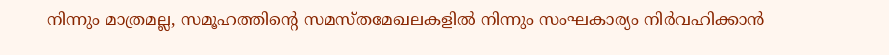നിന്നും മാത്രമല്ല, സമൂഹത്തിന്റെ സമസ്തമേഖലകളിൽ നിന്നും സംഘകാര്യം നിർവഹിക്കാൻ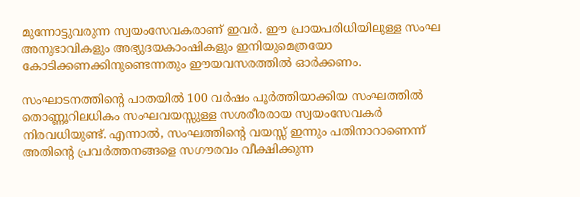മുന്നോട്ടുവരുന്ന സ്വയംസേവകരാണ് ഇവർ. ഈ പ്രായപരിധിയിലുള്ള സംഘ അനുഭാവികളും അഭ്യുദയകാംഷികളും ഇനിയുമെത്രയോ കോടിക്കണക്കിനുണ്ടെന്നതും ഈയവസരത്തിൽ ഓർക്കണം.

സംഘാടനത്തിന്റെ പാതയിൽ 100 വർഷം പൂർത്തിയാക്കിയ സംഘത്തിൽ തൊണ്ണൂറിലധികം സംഘവയസ്സുള്ള സശരീരരായ സ്വയംസേവകർ നിരവധിയുണ്ട്. എന്നാൽ, സംഘത്തിന്റെ വയസ്സ് ഇന്നും പതിനാറാണെന്ന് അതിന്റെ പ്രവർത്തനങ്ങളെ സഗൗരവം വീക്ഷിക്കുന്ന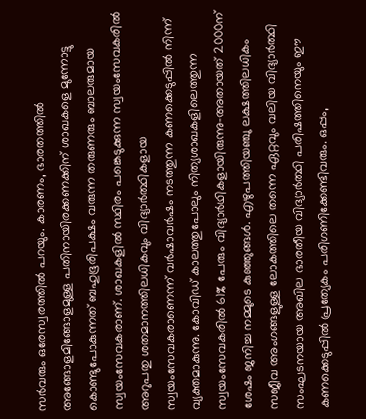സർവരും ഒരേസ്വരത്തിൽ പറയും. കാരണം, ഭാരതത്തിൽ അങ്ങോളമിങ്ങോളമുള്ള പതിനായിരക്കണക്കിന് ശാഖകളെ മുന്നോട്ടു കൊണ്ടുപോകുന്നത് ബഹുഭൂരിപക്ഷം വരുന്ന തരുണരും ബാലരുമായ സ്വയംസേവകരാണ്. ശാഖകളിൽ സ്ഥിരം പങ്കെടുക്കുന്ന സ്വയംസേവകരിൽ അറുപതു ശതമാനത്തിലധികവും വിദ്യാർത്ഥികളായ സ്വയംസേവകരാണെന്ന് വർഷാവർഷം നടത്തുന്ന കണക്കെടുപ്പിൽ നിന്ന് വ്യക്തമാകുന്നു. കോവിഡ് കാലത്തുപോലും നിത്യശാഖകളിലെത്തുന്ന സ്വയംസേവകരിൽ 61% പേരും വിദ്യാർഥികളായിരുന്നു-അതായത് 2000ന് ശേഷം ജനിച്ച നമ്മുടെ കുഞ്ഞുങ്ങൾ. എഴുപത്തിയഞ്ചു ലക്ഷത്തിലധികം സജീവ അംഗങ്ങളുള്ള ലോകത്തിലെ തന്നെ ഏറ്റവും വലിയ വിദ്യാർത്ഥി സംഘടനയായ അഖില ഭാരതീയ വിദ്യാർത്ഥി പരിഷത്തിനെയും ഈ കണക്കെടുപ്പിൽ പ്രത്യേകം പരിഗണിക്കേണ്ടിവരും. ഒപ്പം,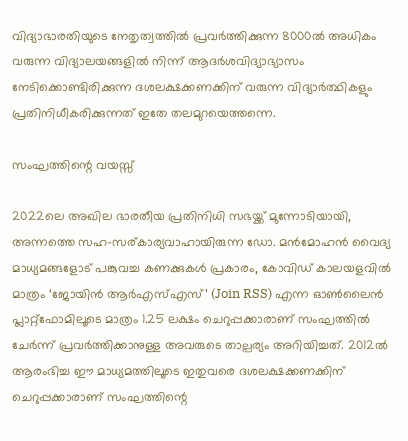വിദ്യാഭാരതിയുടെ നേതൃത്വത്തിൽ പ്രവർത്തിക്കുന്ന 8000ൽ അധികം വരുന്ന വിദ്യാലയങ്ങളിൽ നിന്ന് ആദർശവിദ്യാഭ്യാസം നേടിക്കൊണ്ടിരിക്കുന്ന ദശലക്ഷക്കണക്കിന് വരുന്ന വിദ്യാർത്ഥികളും പ്രതിനിധീകരിക്കുന്നത് ഇതേ തലമുറയെത്തന്നെ.

സംഘത്തിന്റെ വയസ്സ്

2022ലെ അഖില ഭാരതീയ പ്രതിനിധി സഭയ്ക്ക് മുന്നോടിയായി, അന്നത്തെ സഹ-സര്കാര്യവാഹായിരുന്ന ഡോ. മൻമോഹൻ വൈദ്യ മാധ്യമങ്ങളോട് പങ്കുവച്ച കണക്കുകൾ പ്രകാരം, കോവിഡ് കാലയളവിൽ മാത്രം ‘ജോയിൻ ആർഎസ്എസ്’ (Join RSS) എന്ന ഓൺലൈൻ പ്ലാറ്റ്ഫോമിലൂടെ മാത്രം 1.25 ലക്ഷം ചെറുപ്പക്കാരാണ് സംഘത്തിൽ ചേർന്ന് പ്രവർത്തിക്കാനുള്ള അവരുടെ താല്പര്യം അറിയിച്ചത്. 2012ൽ ആരംഭിച്ച ഈ മാധ്യമത്തിലൂടെ ഇതുവരെ ദശലക്ഷക്കണക്കിന് ചെറുപ്പക്കാരാണ് സംഘത്തിന്റെ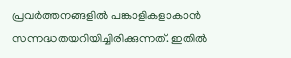പ്രവർത്തനങ്ങളിൽ പങ്കാളികളാകാൻ സന്നദ്ധതയറിയിച്ചിരിക്കുന്നത്. ഇതിൽ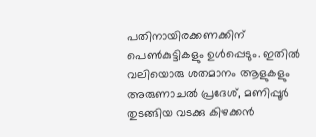പതിനായിരക്കണക്കിന് പെൺകുട്ടികളും ഉൾപ്പെടും. ഇതിൽ വലിയൊരു ശതമാനം ആളുകളും അരുണാചൽ പ്രദേശ്, മണിപ്പൂർ തുടങ്ങിയ വടക്കു കിഴക്കൻ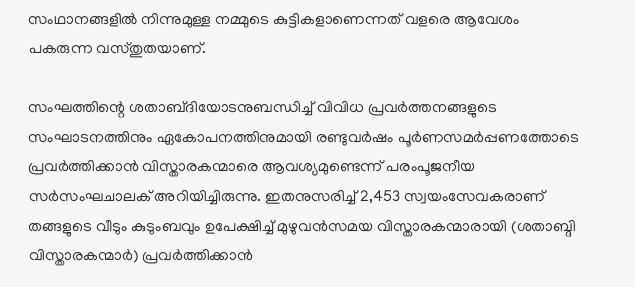സംഥാനങ്ങളിൽ നിന്നുമുള്ള നമ്മുടെ കുട്ടികളാണെന്നത് വളരെ ആവേശം പകരുന്ന വസ്തുതയാണ്.

സംഘത്തിന്റെ ശതാബ്‌ദിയോടനുബന്ധിച്ച് വിവിധ പ്രവർത്തനങ്ങളുടെ സംഘാടനത്തിനും ഏകോപനത്തിനുമായി രണ്ടുവർഷം പൂർണസമർപ്പണത്തോടെ പ്രവർത്തിക്കാൻ വിസ്താരകന്മാരെ ആവശ്യമുണ്ടെന്ന് പരംപൂജനീയ സർസംഘചാലക് അറിയിച്ചിരുന്നു. ഇതനുസരിച്ച് 2,453 സ്വയംസേവകരാണ് തങ്ങളുടെ വീടും കുടുംബവും ഉപേക്ഷിച്ച് മുഴുവൻസമയ വിസ്താരകന്മാരായി (ശതാബ്ദി വിസ്താരകന്മാർ) പ്രവർത്തിക്കാൻ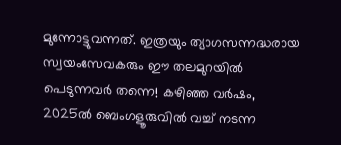മുന്നോട്ടുവന്നത്. ഇത്രയും ത്യാഗസന്നദ്ധരായ സ്വയംസേവകരും ഈ തലമുറയിൽ പെടുന്നവർ തന്നെ! കഴിഞ്ഞ വർഷം, 2025ൽ ബെംഗളൂരുവിൽ വച്ച് നടന്ന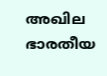അഖില ഭാരതീയ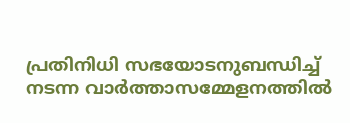പ്രതിനിധി സഭയോടനുബന്ധിച്ച് നടന്ന വാർത്താസമ്മേളനത്തിൽ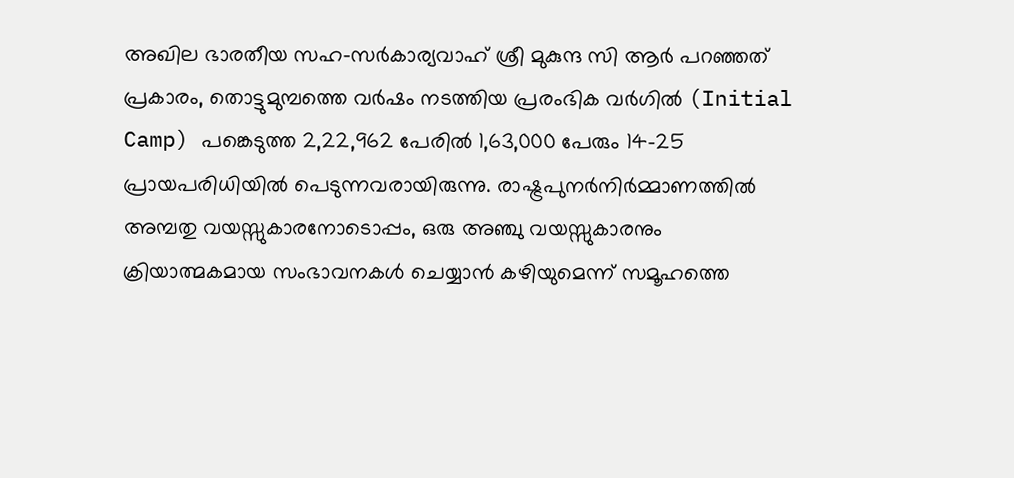അഖില ഭാരതീയ സഹ-സർകാര്യവാഹ് ശ്രീ മുകുന്ദ സി ആർ പറഞ്ഞത് പ്രകാരം, തൊട്ടുമുമ്പത്തെ വർഷം നടത്തിയ പ്രരംഭിക വർഗിൽ (Initial Camp) പങ്കെടുത്ത 2,22,962 പേരിൽ 1,63,000 പേരും 14-25 പ്രായപരിധിയിൽ പെടുന്നവരായിരുന്നു. രാഷ്ട്രപുനർനിർമ്മാണത്തിൽ അമ്പതു വയസ്സുകാരനോടൊപ്പം, ഒരു അഞ്ചു വയസ്സുകാരനും ക്രിയാത്മകമായ സംഭാവനകൾ ചെയ്യാൻ കഴിയുമെന്ന് സമൂഹത്തെ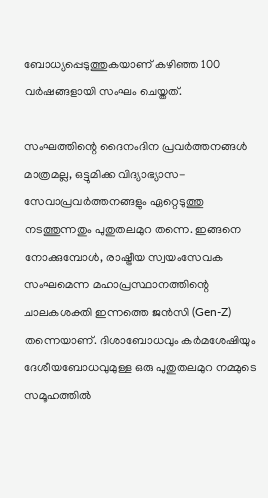ബോധ്യപ്പെടുത്തുകയാണ് കഴിഞ്ഞ 100 വർഷങ്ങളായി സംഘം ചെയ്തത്.

സംഘത്തിന്റെ ദൈനംദിന പ്രവർത്തനങ്ങൾ മാത്രമല്ല, ഒട്ടുമിക്ക വിദ്യാഭ്യാസ-സേവാപ്രവർത്തനങ്ങളും ഏറ്റെടുത്തു നടത്തുന്നതും പുതുതലമുറ തന്നെ. ഇങ്ങനെ നോക്കുമ്പോൾ, രാഷ്ട്രീയ സ്വയംസേവക സംഘമെന്ന മഹാപ്രസ്ഥാനത്തിന്റെ ചാലകശക്തി ഇന്നത്തെ ജൻസി (Gen-Z) തന്നെയാണ്. ദിശാബോധവും കർമശേഷിയും ദേശീയബോധവുമുള്ള ഒരു പുതുതലമുറ നമ്മുടെ സമൂഹത്തിൽ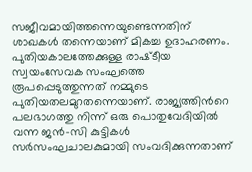സജീവമായിത്തന്നെയുണ്ടെന്നതിന് ശാഖകൾ തന്നെയാണ് മികച്ച ഉദാഹരണം. പുതിയകാലത്തേക്കുള്ള രാഷ്‌ടീയ സ്വയംസേവക സംഘത്തെ രൂപപ്പെടുത്തുന്നത് നമ്മുടെ പുതിയതലമുറതന്നെയാണ്. രാജ്യത്തിൻറെ പലഭാഗത്തു നിന്ന് ഒരു പൊതുവേദിയിൽ വന്ന ജൻ-സി കുട്ടികൾ സർസംഘചാലകുമായി സംവദിക്കുന്നതാണ്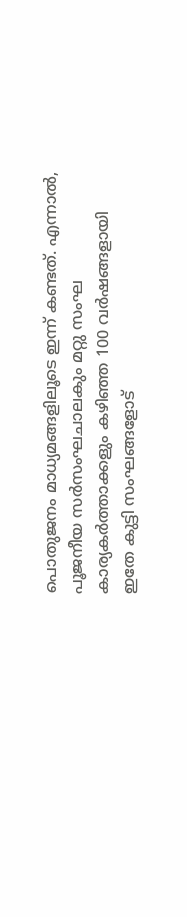പൊതുജനം മാധ്യമങ്ങളിലൂടെ ഇന്ന് കണ്ടത്. എന്നാൽ, പൂജനീയ സർസംഘചാലകും മറ്റു സംഘ കാര്യകർത്താക്കളും കഴിഞ്ഞ 100 വർഷങ്ങളായി ഇതേ കുട്ടി സംഘങ്ങളോട്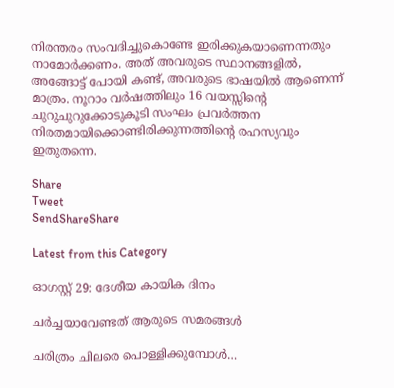നിരന്തരം സംവദിച്ചുകൊണ്ടേ ഇരിക്കുകയാണെന്നതും നാമോർക്കണം. അത് അവരുടെ സ്ഥാനങ്ങളിൽ, അങ്ങോട്ട് പോയി കണ്ട്, അവരുടെ ഭാഷയിൽ ആണെന്ന് മാത്രം. നൂറാം വർഷത്തിലും 16 വയസ്സിന്റെ ചുറുചുറുക്കോടുകൂടി സംഘം പ്രവർത്തന നിരതമായിക്കൊണ്ടിരിക്കുന്നത്തിന്റെ രഹസ്യവും ഇതുതന്നെ.

Share
Tweet
SendShareShare

Latest from this Category

ഓഗസ്റ്റ് 29: ദേശീയ കായിക ദിനം

ചര്‍ച്ചയാവേണ്ടത് ആരുടെ സമരങ്ങള്‍

ചരിത്രം ചിലരെ പൊള്ളിക്കുമ്പോള്‍…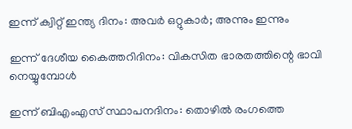ഇന്ന് ക്വിറ്റ് ഇന്ത്യ ദിനം: അവര്‍ ഒറ്റുകാര്‍; അന്നും ഇന്നും

ഇന്ന് ദേശീയ കൈത്തറിദിനം: വികസിത ഭാരതത്തിന്റെ ഭാവി നെയ്യുമ്പോള്‍

ഇന്ന് ബിഎംഎസ് സ്ഥാപനദിനം: തൊഴില്‍ രംഗത്തെ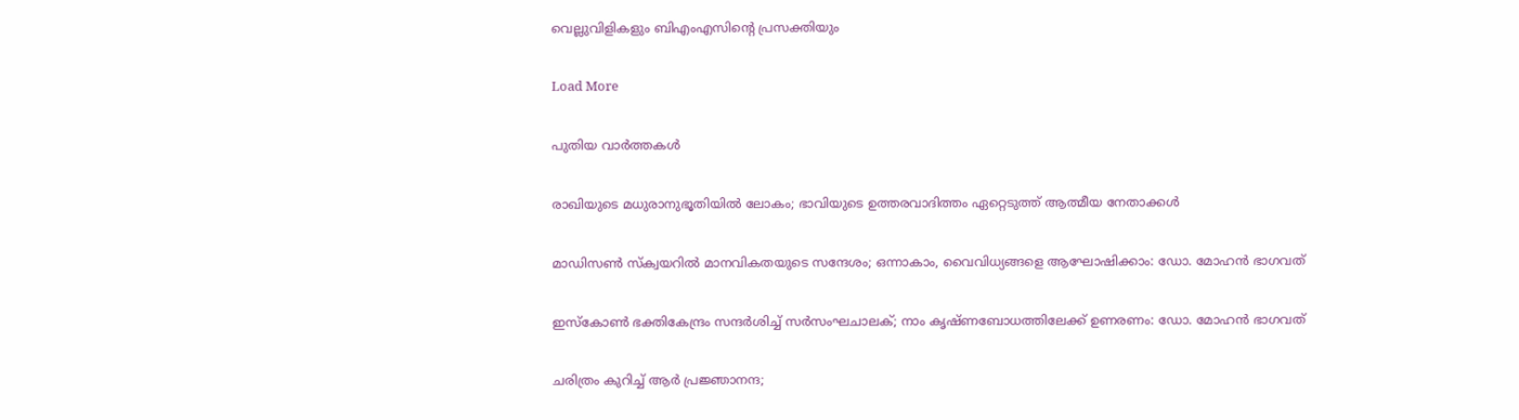വെല്ലുവിളികളും ബിഎംഎസിന്റെ പ്രസക്തിയും

Load More

പുതിയ വാര്‍ത്തകള്‍

രാഖിയുടെ മധുരാനുഭൂതിയില്‍ ലോകം; ഭാവിയുടെ ഉത്തരവാദിത്തം ഏറ്റെടുത്ത് ആത്മീയ നേതാക്കള്‍

മാഡിസണ്‍ സ്‌ക്വയറില്‍ മാനവികതയുടെ സന്ദേശം; ഒന്നാകാം, വൈവിധ്യങ്ങളെ ആഘോഷിക്കാം: ഡോ. മോഹന്‍ ഭാഗവത്

ഇസ്‌കോണ്‍ ഭക്തികേന്ദ്രം സന്ദര്‍ശിച്ച് സര്‍സംഘചാലക്; നാം കൃഷ്ണബോധത്തിലേക്ക് ഉണരണം: ഡോ. മോഹന്‍ ഭാഗവത്

ചരിത്രം കുറിച്ച് ആര്‍ പ്രജ്ഞാനന്ദ;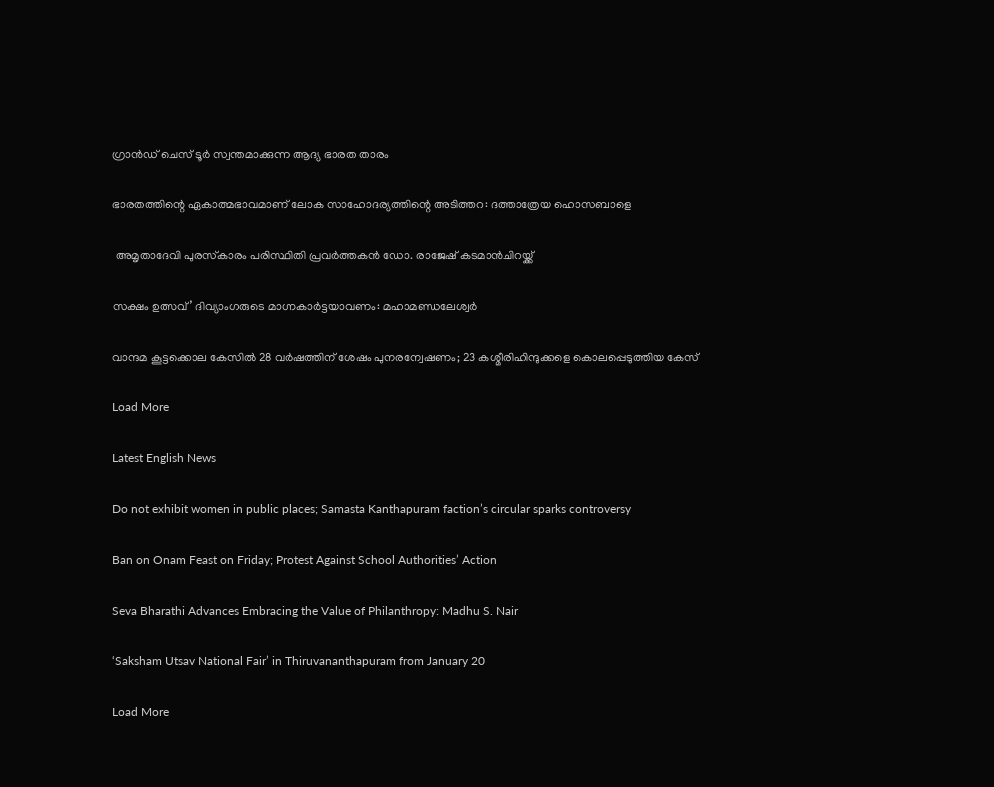ഗ്രാന്‍ഡ് ചെസ് ടൂര്‍ സ്വന്തമാക്കുന്ന ആദ്യ ഭാരത താരം

ഭാരതത്തിന്റെ ഏകാത്മഭാവമാണ് ലോക സാഹോദര്യത്തിന്റെ അടിത്തറ: ദത്താത്രേയ ഹൊസബാളെ

 അമൃതാദേവി പുരസ്‌കാരം പരിസ്ഥിതി പ്രവർത്തകൻ ഡോ. രാജേഷ് കടമാൻചിറയ്ക്ക്

സക്ഷം ഉത്സവ്’ ദിവ്യാംഗരുടെ മാഗ്നകാര്‍ട്ടയാവണം: മഹാമണ്ഡലേശ്വര്‍

വാന്ദമ കൂട്ടക്കൊല കേസിൽ 28 വർഷത്തിന് ശേഷം പുനരന്വേഷണം; 23 കശ്മീരിഹിന്ദുക്കളെ കൊലപ്പെടുത്തിയ കേസ്

Load More

Latest English News

Do not exhibit women in public places; Samasta Kanthapuram faction’s circular sparks controversy

Ban on Onam Feast on Friday; Protest Against School Authorities’ Action

Seva Bharathi Advances Embracing the Value of Philanthropy: Madhu S. Nair

‘Saksham Utsav National Fair’ in Thiruvananthapuram from January 20

Load More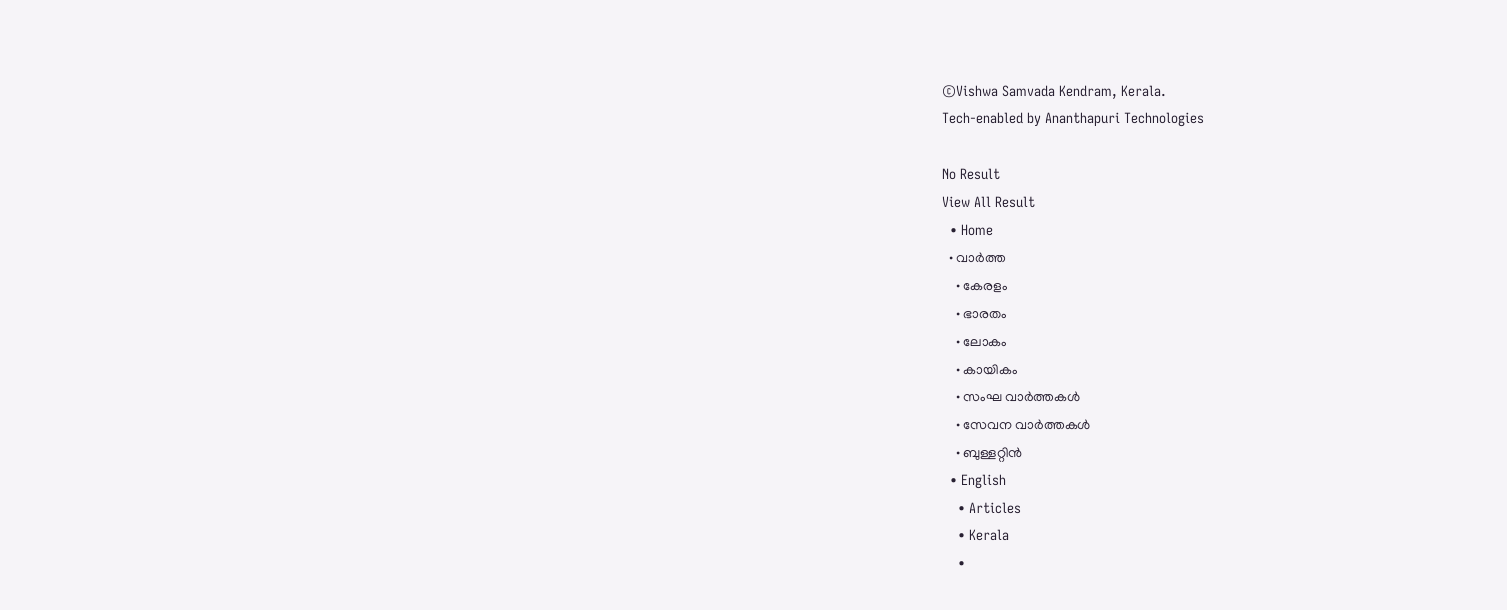©Vishwa Samvada Kendram, Kerala.
Tech-enabled by Ananthapuri Technologies

No Result
View All Result
  • Home
  • വാര്‍ത്ത
    • കേരളം
    • ഭാരതം
    • ലോകം
    • കായികം
    • സംഘ വാര്‍ത്തകള്‍
    • സേവന വാര്‍ത്തകള്‍
    • ബുള്ളറ്റിൻ
  • English
    • Articles
    • Kerala
    •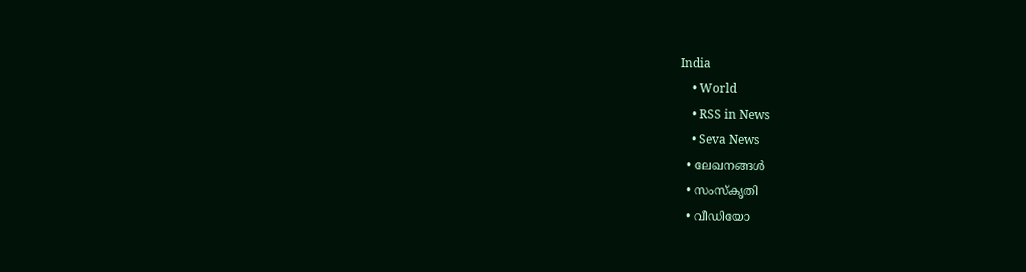India
    • World
    • RSS in News
    • Seva News
  • ലേഖനങ്ങള്‍
  • സംസ്കൃതി
  • വീഡിയോ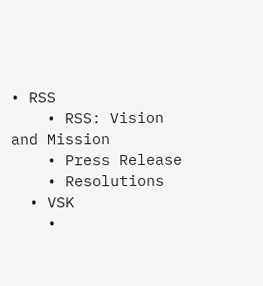• RSS
    • RSS: Vision and Mission
    • Press Release
    • Resolutions
  • VSK
    •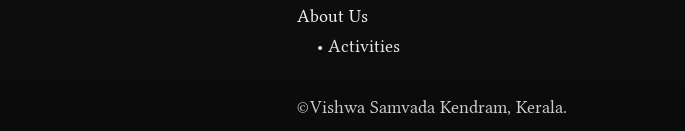About Us
    • Activities

©Vishwa Samvada Kendram, Kerala.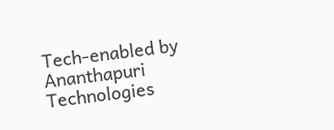Tech-enabled by Ananthapuri Technologies